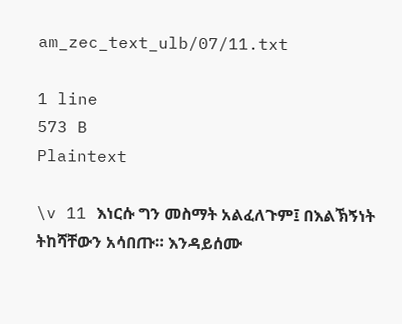am_zec_text_ulb/07/11.txt

1 line
573 B
Plaintext

\v 11 እነርሱ ግን መስማት አልፈለጉም፤ በእልኽኝነት ትከሻቸውን አሳበጡ። እንዳይሰሙ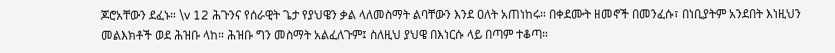ጆሮአቸውን ደፈኑ። \v 12 ሕጉንና የሰራዊት ጌታ የያህዌን ቃል ላለመስማት ልባቸውን እንደ ዐለት አጠነከሩ። በቀደሙት ዘመኖች በመንፈሱ፣ በነቢያትም አንደበት እነዚህን መልእክቶች ወደ ሕዝቡ ላከ። ሕዝቡ ግን መስማት አልፈለጉም፤ ስለዚህ ያህዌ በእነርሱ ላይ በጣም ተቆጣ።